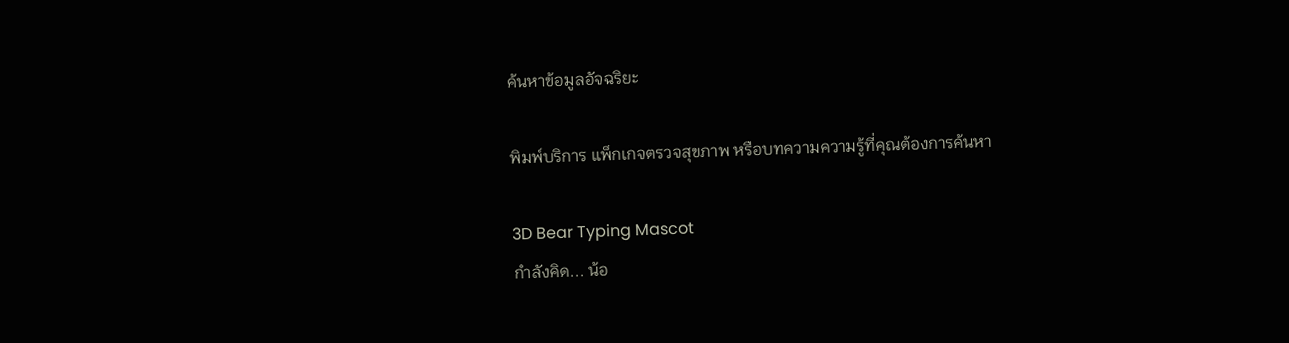ค้นหาข้อมูลอัจฉริยะ

พิมพ์บริการ แพ็กเกจตรวจสุขภาพ หรือบทความความรู้ที่คุณต้องการค้นหา

3D Bear Typing Mascot
กำลังคิด... น้อ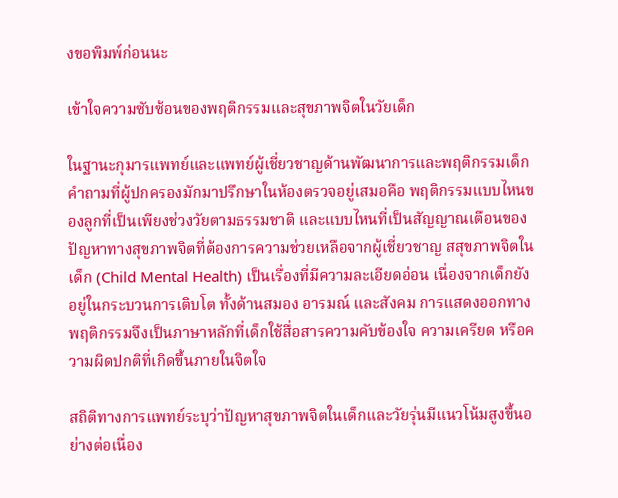งขอพิมพ์ก่อนนะ

เข้าใจความซับซ้อนของพฤติกรรมและสุขภาพจิตในวัยเด็ก

ในฐานะกุมารแพทย์และแพทย์ผู้เชี่ยวชาญด้านพัฒนาการและพฤติกรรมเด็ก คำถามที่ผู้ปกครองมักมาปรึกษาในห้องตรวจอยู่เสมอคือ พฤติกรรมแบบไหนของลูกที่เป็นเพียงช่วงวัยตามธรรมชาติ และแบบไหนที่เป็นสัญญาณเตือนของปัญหาทางสุขภาพจิตที่ต้องการความช่วยเหลือจากผู้เชี่ยวชาญ สสุขภาพจิตในเด็ก (Child Mental Health) เป็นเรื่องที่มีความละเอียดอ่อน เนื่องจากเด็กยังอยู่ในกระบวนการเติบโต ทั้งด้านสมอง อารมณ์ และสังคม การแสดงออกทางพฤติกรรมจึงเป็นภาษาหลักที่เด็กใช้สื่อสารความคับข้องใจ ความเครียด หรือความผิดปกติที่เกิดขึ้นภายในจิตใจ

สถิติทางการแพทย์ระบุว่าปัญหาสุขภาพจิตในเด็กและวัยรุ่นมีแนวโน้มสูงขึ้นอย่างต่อเนื่อง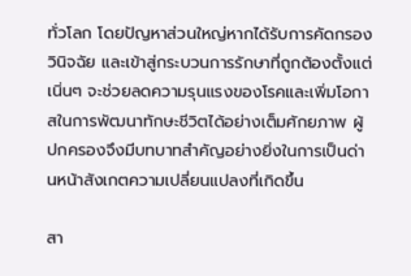ทั่วโลก โดยปัญหาส่วนใหญ่หากได้รับการคัดกรอง วินิจฉัย และเข้าสู่กระบวนการรักษาที่ถูกต้องตั้งแต่เนิ่นๆ จะช่วยลดความรุนแรงของโรคและเพิ่มโอกาสในการพัฒนาทักษะชีวิตได้อย่างเต็มศักยภาพ ผู้ปกครองจึงมีบทบาทสำคัญอย่างยิ่งในการเป็นด่านหน้าสังเกตความเปลี่ยนแปลงที่เกิดขึ้น

สา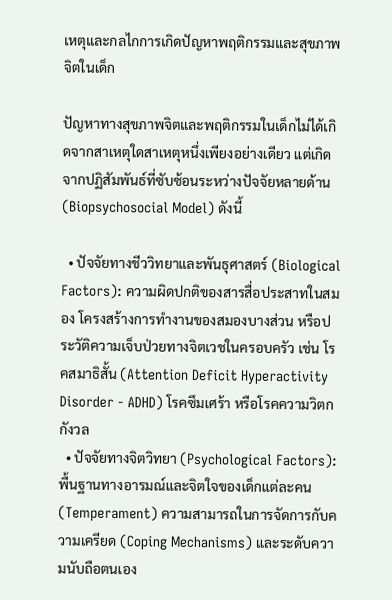เหตุและกลไกการเกิดปัญหาพฤติกรรมและสุขภาพจิตในเด็ก

ปัญหาทางสุขภาพจิตและพฤติกรรมในเด็กไม่ได้เกิดจากสาเหตุใดสาเหตุหนึ่งเพียงอย่างเดียว แต่เกิดจากปฏิสัมพันธ์ที่ซับซ้อนระหว่างปัจจัยหลายด้าน (Biopsychosocial Model) ดังนี้

  • ปัจจัยทางชีววิทยาและพันธุศาสตร์ (Biological Factors): ความผิดปกติของสารสื่อประสาทในสมอง โครงสร้างการทำงานของสมองบางส่วน หรือประวัติความเจ็บป่วยทางจิตเวชในครอบครัว เช่น โรคสมาธิสั้น (Attention Deficit Hyperactivity Disorder - ADHD) โรคซึมเศร้า หรือโรคความวิตกกังวล
  • ปัจจัยทางจิตวิทยา (Psychological Factors): พื้นฐานทางอารมณ์และจิตใจของเด็กแต่ละคน (Temperament) ความสามารถในการจัดการกับความเครียด (Coping Mechanisms) และระดับความนับถือตนเอง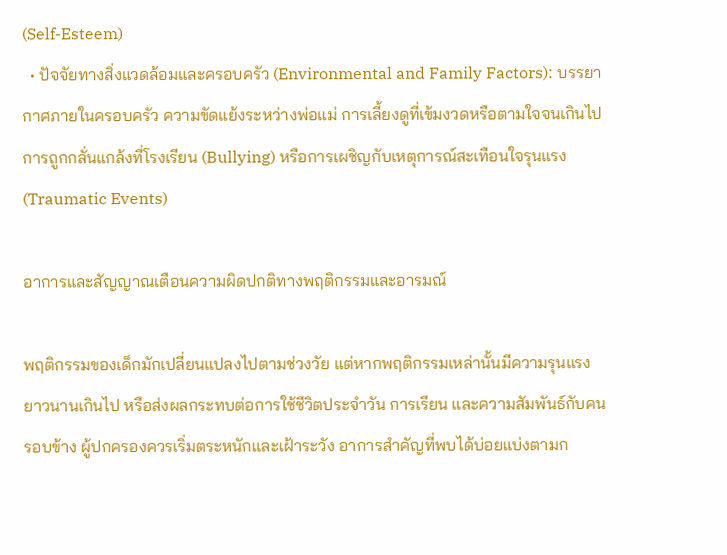(Self-Esteem)
  • ปัจจัยทางสิ่งแวดล้อมและครอบครัว (Environmental and Family Factors): บรรยากาศภายในครอบครัว ความขัดแย้งระหว่างพ่อแม่ การเลี้ยงดูที่เข้มงวดหรือตามใจจนเกินไป การถูกกลั่นแกล้งที่โรงเรียน (Bullying) หรือการเผชิญกับเหตุการณ์สะเทือนใจรุนแรง (Traumatic Events)

อาการและสัญญาณเตือนความผิดปกติทางพฤติกรรมและอารมณ์

พฤติกรรมของเด็กมักเปลี่ยนแปลงไปตามช่วงวัย แต่หากพฤติกรรมเหล่านั้นมีความรุนแรง ยาวนานเกินไป หรือส่งผลกระทบต่อการใช้ชีวิตประจำวัน การเรียน และความสัมพันธ์กับคนรอบข้าง ผู้ปกครองควรเริ่มตระหนักและเฝ้าระวัง อาการสำคัญที่พบได้บ่อยแบ่งตามก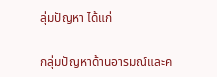ลุ่มปัญหา ได้แก่

กลุ่มปัญหาด้านอารมณ์และค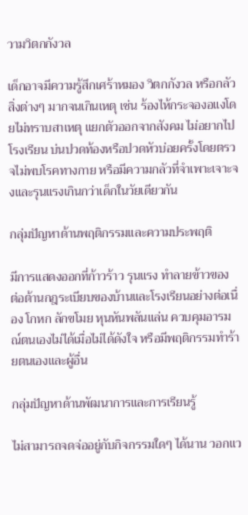วามวิตกกังวล

เด็กอาจมีความรู้สึกเศร้าหมอง วิตกกังวล หรือกลัวสิ่งต่างๆ มากจนเกินเหตุ เช่น ร้องไห้กระจองอแงโดยไม่ทราบสาเหตุ แยกตัวออกจากสังคม ไม่อยากไปโรงเรียน บ่นปวดท้องหรือปวดหัวบ่อยครั้งโดยตรวจไม่พบโรคทางกาย หรือมีความกลัวที่จำเพาะเจาะจงและรุนแรงเกินกว่าเด็กในวัยเดียวกัน

กลุ่มปัญหาด้านพฤติกรรมและความประพฤติ

มีการแสดงออกที่ก้าวร้าว รุนแรง ทำลายข้าวของ ต่อต้านกฎระเบียบของบ้านและโรงเรียนอย่างต่อเนื่อง โกหก ลักขโมย หุนหันพลันแล่น ควบคุมอารมณ์ตนเองไม่ได้เมื่อไม่ได้ดังใจ หรือมีพฤติกรรมทำร้ายตนเองและผู้อื่น

กลุ่มปัญหาด้านพัฒนาการและการเรียนรู้

ไม่สามารถจดจ่ออยู่กับกิจกรรมใดๆ ได้นาน วอกแว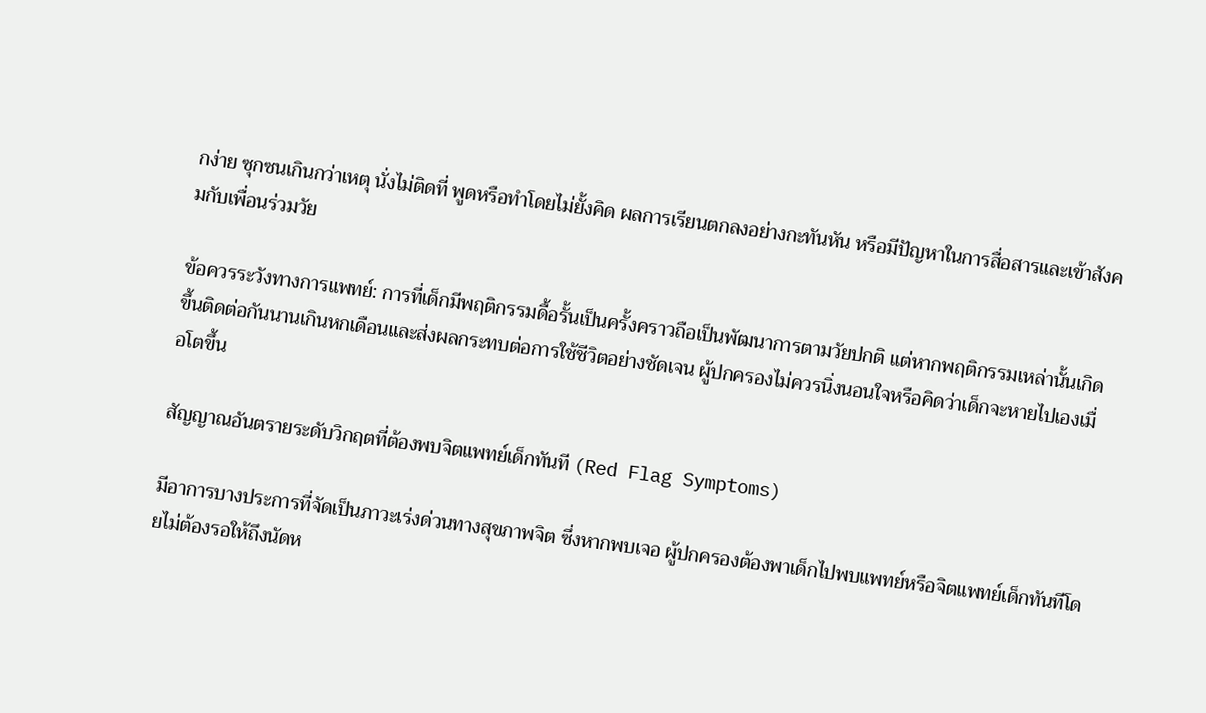กง่าย ซุกซนเกินกว่าเหตุ นั่งไม่ติดที่ พูดหรือทำโดยไม่ยั้งคิด ผลการเรียนตกลงอย่างกะทันหัน หรือมีปัญหาในการสื่อสารและเข้าสังคมกับเพื่อนร่วมวัย

ข้อควรระวังทางการแพทย์: การที่เด็กมีพฤติกรรมดื้อรั้นเป็นครั้งคราวถือเป็นพัฒนาการตามวัยปกติ แต่หากพฤติกรรมเหล่านั้นเกิดขึ้นติดต่อกันนานเกินหกเดือนและส่งผลกระทบต่อการใช้ชีวิตอย่างชัดเจน ผู้ปกครองไม่ควรนิ่งนอนใจหรือคิดว่าเด็กจะหายไปเองเมื่อโตขึ้น

สัญญาณอันตรายระดับวิกฤตที่ต้องพบจิตแพทย์เด็กทันที (Red Flag Symptoms)

มีอาการบางประการที่จัดเป็นภาวะเร่งด่วนทางสุขภาพจิต ซึ่งหากพบเจอ ผู้ปกครองต้องพาเด็กไปพบแพทย์หรือจิตแพทย์เด็กทันทีโดยไม่ต้องรอให้ถึงนัดห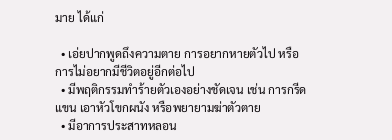มาย ได้แก่

  • เอ่ยปากพูดถึงความตาย การอยากหายตัวไป หรือการไม่อยากมีชีวิตอยู่อีกต่อไป
  • มีพฤติกรรมทำร้ายตัวเองอย่างชัดเจน เช่น การกรีดแขน เอาหัวโขกผนัง หรือพยายามฆ่าตัวตาย
  • มีอาการประสาทหลอน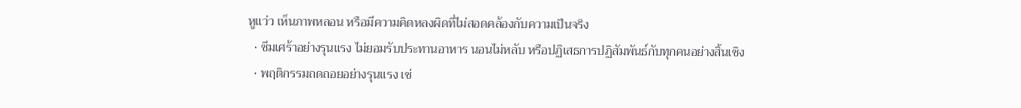หูแว่ว เห็นภาพหลอน หรือมีความคิดหลงผิดที่ไม่สอดคล้องกับความเป็นจริง
  • ซึมเศร้าอย่างรุนแรง ไม่ยอมรับประทานอาหาร นอนไม่หลับ หรือปฏิเสธการปฏิสัมพันธ์กับทุกคนอย่างสิ้นเชิง
  • พฤติกรรมถดถอยอย่างรุนแรง เช่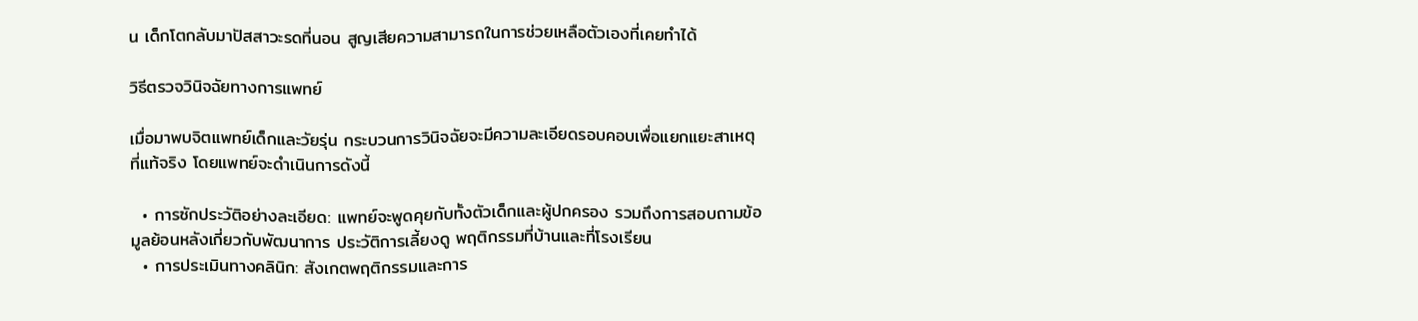น เด็กโตกลับมาปัสสาวะรดที่นอน สูญเสียความสามารถในการช่วยเหลือตัวเองที่เคยทำได้

วิธีตรวจวินิจฉัยทางการแพทย์

เมื่อมาพบจิตแพทย์เด็กและวัยรุ่น กระบวนการวินิจฉัยจะมีความละเอียดรอบคอบเพื่อแยกแยะสาเหตุที่แท้จริง โดยแพทย์จะดำเนินการดังนี้

  • การซักประวัติอย่างละเอียด: แพทย์จะพูดคุยกับทั้งตัวเด็กและผู้ปกครอง รวมถึงการสอบถามข้อมูลย้อนหลังเกี่ยวกับพัฒนาการ ประวัติการเลี้ยงดู พฤติกรรมที่บ้านและที่โรงเรียน
  • การประเมินทางคลินิก: สังเกตพฤติกรรมและการ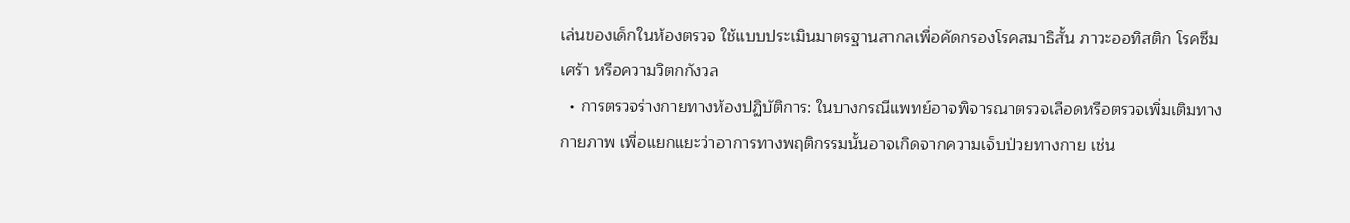เล่นของเด็กในห้องตรวจ ใช้แบบประเมินมาตรฐานสากลเพื่อคัดกรองโรคสมาธิสั้น ภาวะออทิสติก โรคซึมเศร้า หรือความวิตกกังวล
  • การตรวจร่างกายทางห้องปฏิบัติการ: ในบางกรณีแพทย์อาจพิจารณาตรวจเลือดหรือตรวจเพิ่มเติมทางกายภาพ เพื่อแยกแยะว่าอาการทางพฤติกรรมนั้นอาจเกิดจากความเจ็บป่วยทางกาย เช่น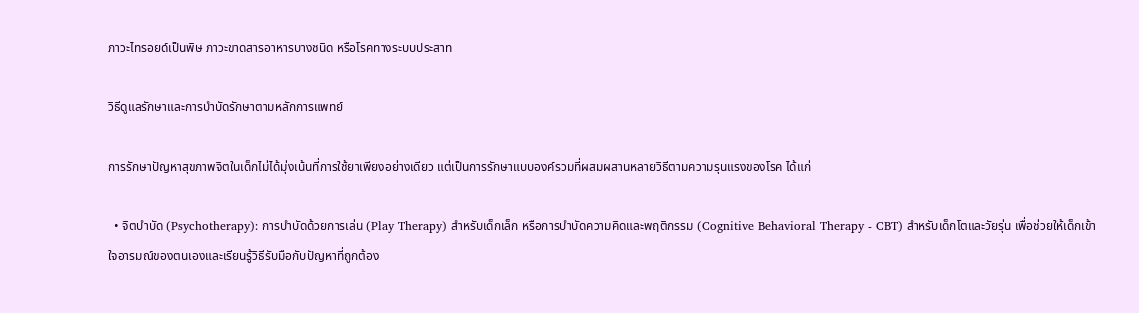ภาวะไทรอยด์เป็นพิษ ภาวะขาดสารอาหารบางชนิด หรือโรคทางระบบประสาท

วิธีดูแลรักษาและการบำบัดรักษาตามหลักการแพทย์

การรักษาปัญหาสุขภาพจิตในเด็กไม่ได้มุ่งเน้นที่การใช้ยาเพียงอย่างเดียว แต่เป็นการรักษาแบบองค์รวมที่ผสมผสานหลายวิธีตามความรุนแรงของโรค ได้แก่

  • จิตบำบัด (Psychotherapy): การบำบัดด้วยการเล่น (Play Therapy) สำหรับเด็กเล็ก หรือการบำบัดความคิดและพฤติกรรม (Cognitive Behavioral Therapy - CBT) สำหรับเด็กโตและวัยรุ่น เพื่อช่วยให้เด็กเข้าใจอารมณ์ของตนเองและเรียนรู้วิธีรับมือกับปัญหาที่ถูกต้อง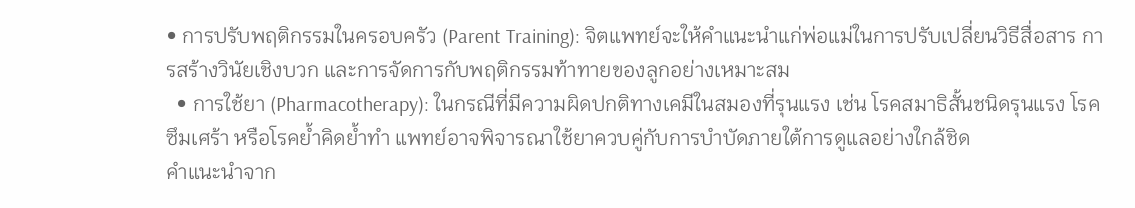• การปรับพฤติกรรมในครอบครัว (Parent Training): จิตแพทย์จะให้คำแนะนำแก่พ่อแม่ในการปรับเปลี่ยนวิธีสื่อสาร การสร้างวินัยเชิงบวก และการจัดการกับพฤติกรรมท้าทายของลูกอย่างเหมาะสม
  • การใช้ยา (Pharmacotherapy): ในกรณีที่มีความผิดปกติทางเคมีในสมองที่รุนแรง เช่น โรคสมาธิสั้นชนิดรุนแรง โรคซึมเศร้า หรือโรคย้ำคิดย้ำทำ แพทย์อาจพิจารณาใช้ยาควบคู่กับการบำบัดภายใต้การดูแลอย่างใกล้ชิด
คำแนะนำจาก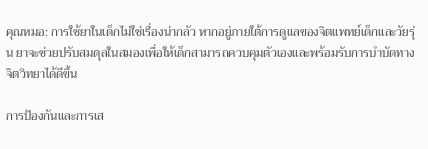คุณหมอ: การใช้ยาในเด็กไม่ใช่เรื่องน่ากลัว หากอยู่ภายใต้การดูแลของจิตแพทย์เด็กและวัยรุ่น ยาจะช่วยปรับสมดุลในสมองเพื่อให้เด็กสามารถควบคุมตัวเองและพร้อมรับการบำบัดทางจิตวิทยาได้ดีขึ้น

การป้องกันและการเส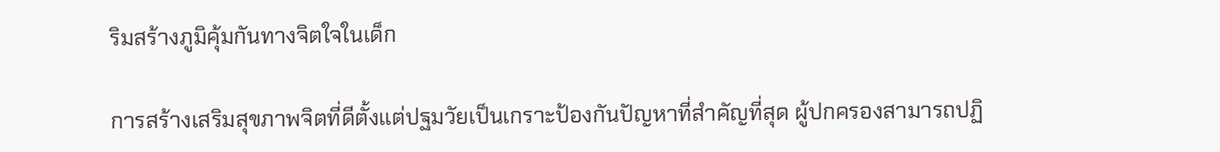ริมสร้างภูมิคุ้มกันทางจิตใจในเด็ก

การสร้างเสริมสุขภาพจิตที่ดีตั้งแต่ปฐมวัยเป็นเกราะป้องกันปัญหาที่สำคัญที่สุด ผู้ปกครองสามารถปฏิ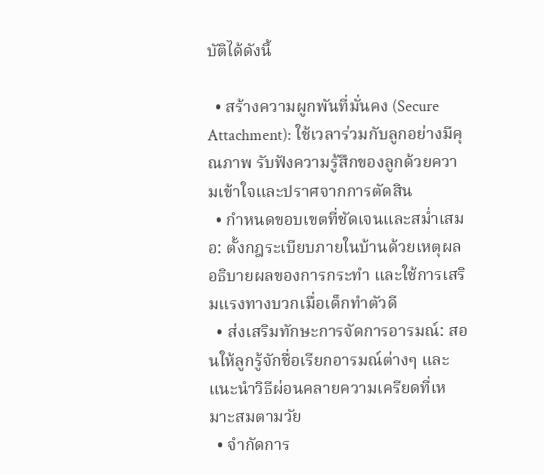บัติได้ดังนี้

  • สร้างความผูกพันที่มั่นคง (Secure Attachment): ใช้เวลาร่วมกับลูกอย่างมีคุณภาพ รับฟังความรู้สึกของลูกด้วยความเข้าใจและปราศจากการตัดสิน
  • กำหนดขอบเขตที่ชัดเจนและสม่ำเสมอ: ตั้งกฎระเบียบภายในบ้านด้วยเหตุผล อธิบายผลของการกระทำ และใช้การเสริมแรงทางบวกเมื่อเด็กทำตัวดี
  • ส่งเสริมทักษะการจัดการอารมณ์: สอนให้ลูกรู้จักชื่อเรียกอารมณ์ต่างๆ และแนะนำวิธีผ่อนคลายความเครียดที่เหมาะสมตามวัย
  • จำกัดการ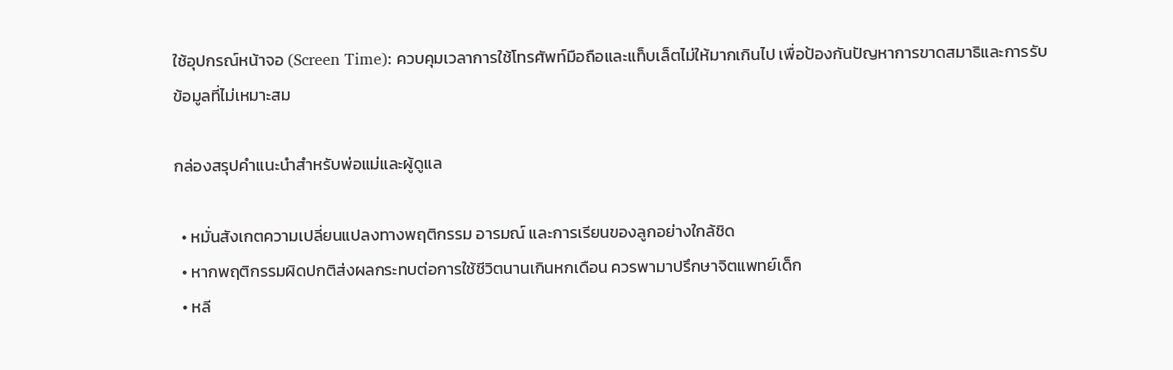ใช้อุปกรณ์หน้าจอ (Screen Time): ควบคุมเวลาการใช้โทรศัพท์มือถือและแท็บเล็ตไม่ให้มากเกินไป เพื่อป้องกันปัญหาการขาดสมาธิและการรับข้อมูลที่ไม่เหมาะสม

กล่องสรุปคำแนะนำสำหรับพ่อแม่และผู้ดูแล

  • หมั่นสังเกตความเปลี่ยนแปลงทางพฤติกรรม อารมณ์ และการเรียนของลูกอย่างใกล้ชิด
  • หากพฤติกรรมผิดปกติส่งผลกระทบต่อการใช้ชีวิตนานเกินหกเดือน ควรพามาปรึกษาจิตแพทย์เด็ก
  • หลี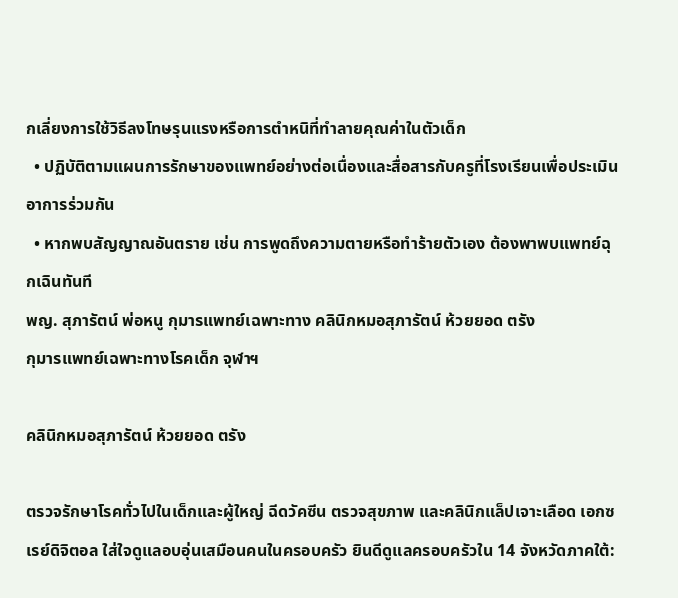กเลี่ยงการใช้วิธีลงโทษรุนแรงหรือการตำหนิที่ทำลายคุณค่าในตัวเด็ก
  • ปฏิบัติตามแผนการรักษาของแพทย์อย่างต่อเนื่องและสื่อสารกับครูที่โรงเรียนเพื่อประเมินอาการร่วมกัน
  • หากพบสัญญาณอันตราย เช่น การพูดถึงความตายหรือทำร้ายตัวเอง ต้องพาพบแพทย์ฉุกเฉินทันที
พญ. สุภารัตน์ พ่อหนู กุมารแพทย์เฉพาะทาง คลินิกหมอสุภารัตน์ ห้วยยอด ตรัง
กุมารแพทย์เฉพาะทางโรคเด็ก จุฬาฯ

คลินิกหมอสุภารัตน์ ห้วยยอด ตรัง

ตรวจรักษาโรคทั่วไปในเด็กและผู้ใหญ่ ฉีดวัคซีน ตรวจสุขภาพ และคลินิกแล็ปเจาะเลือด เอกซเรย์ดิจิตอล ใส่ใจดูแลอบอุ่นเสมือนคนในครอบครัว ยินดีดูแลครอบครัวใน 14 จังหวัดภาคใต้: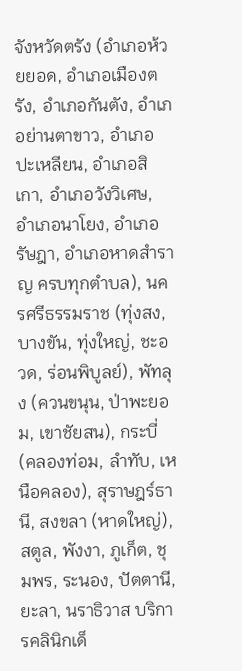จังหวัดตรัง (อำเภอห้วยยอด, อำเภอเมืองตรัง, อำเภอกันตัง, อำเภอย่านตาขาว, อำเภอปะเหลียน, อำเภอสิเกา, อำเภอวังวิเศษ, อำเภอนาโยง, อำเภอรัษฎา, อำเภอหาดสำราญ ครบทุกตำบล), นครศรีธรรมราช (ทุ่งสง, บางขัน, ทุ่งใหญ่, ชะอวด, ร่อนพิบูลย์), พัทลุง (ควนขนุน, ป่าพะยอม, เขาชัยสน), กระบี่ (คลองท่อม, ลำทับ, เหนือคลอง), สุราษฎร์ธานี, สงขลา (หาดใหญ่), สตูล, พังงา, ภูเก็ต, ชุมพร, ระนอง, ปัตตานี, ยะลา, นราธิวาส บริการคลินิกเด็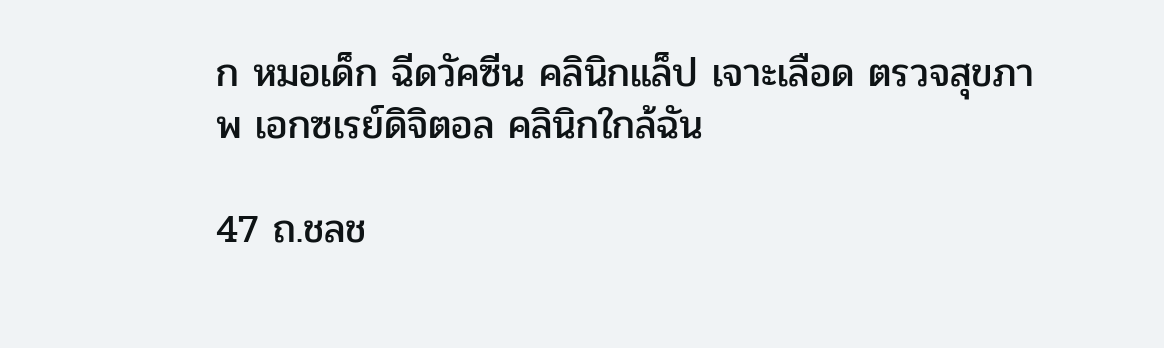ก หมอเด็ก ฉีดวัคซีน คลินิกแล็ป เจาะเลือด ตรวจสุขภาพ เอกซเรย์ดิจิตอล คลินิกใกล้ฉัน

47 ถ.ชลช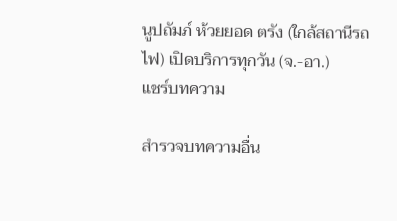นูปถัมภ์ ห้วยยอด ตรัง (ใกล้สถานีรถไฟ) เปิดบริการทุกวัน (จ.-อา.)
แชร์บทความ

สำรวจบทความอื่น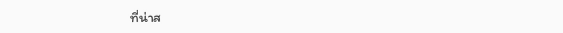ที่น่าส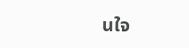นใจ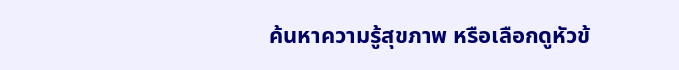ค้นหาความรู้สุขภาพ หรือเลือกดูหัวข้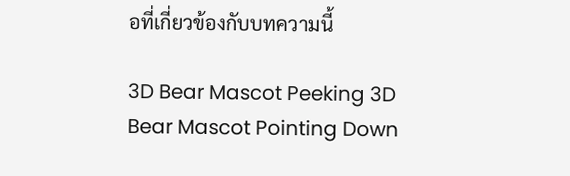อที่เกี่ยวข้องกับบทความนี้

3D Bear Mascot Peeking 3D Bear Mascot Pointing Down